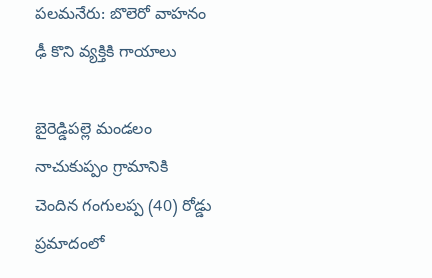పలమనేరు: బొలెరో వాహనం ఢీ కొని వ్యక్తికి గాయాలు

బైరెడ్డిపల్లె మండలం నాచుకుప్పం గ్రామానికి చెందిన గంగులప్ప (40) రోడ్డు ప్రమాదంలో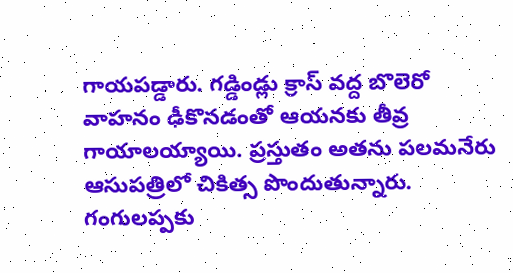గాయపడ్డారు. గడ్డిండ్లు క్రాస్ వద్ద బొలెరో వాహనం ఢీకొనడంతో ఆయనకు తీవ్ర గాయాలయ్యాయి. ప్రస్తుతం అతను పలమనేరు ఆసుపత్రిలో చికిత్స పొందుతున్నారు. గంగులప్పకు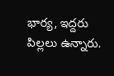భార్య, ఇద్దరు పిల్లలు ఉన్నారు.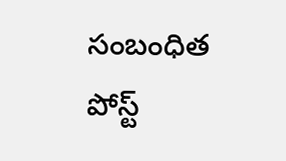సంబంధిత పోస్ట్